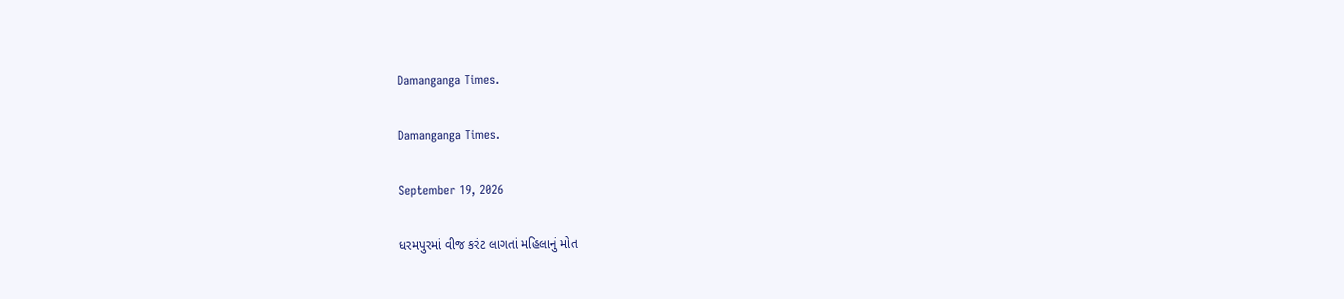Damanganga Times.

Damanganga Times.

September 19, 2026

ધરમપુરમાં વીજ કરંટ લાગતાં મહિલાનું મોત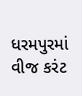ધરમપુરમાં વીજ કરંટ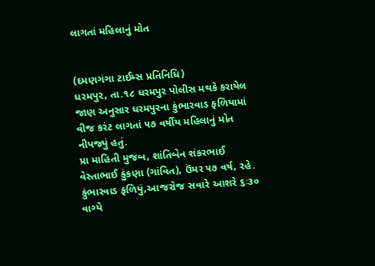લાગતાં મહિલાનું મોત


(દમણગંગા ટાઈમ્સ પ્રતિનિધિ)
ધરમપુર, તા.૧૮ ધરમપુર પોલીસ મથકે કરાયેલ જાણ અનુસાર ધરમપુરના કુંભારવાડ ફળિયામાં વીજ કરંટ લાગતાં ૫૭ વર્ષીય મહિલાનું મોત નીપજ્યું હતું.
પ્રા માહિતી મુજબ, શાંતિબેન શંકરભાઈ વેસ્તાભાઈ કુંકણા (ગાંવિત), ઉંમર ૫૭ વર્ષ, રહે. કુંભારવાડ ફળિયું,આજરોજ સવારે આશરે ૬ઃ૩૦ વાગ્યે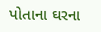પોતાના ઘરના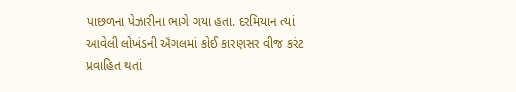પાછળના પેઝારીના ભાગે ગયા હતા. દરમિયાન ત્યાં આવેલી લોખંડની ઍંગલમાં કોઈ કારણસર વીજ કરંટ પ્રવાહિત થતાં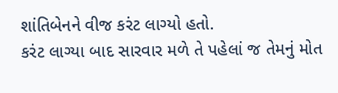શાંતિબેનને વીજ કરંટ લાગ્યો હતો.
કરંટ લાગ્યા બાદ સારવાર મળે તે પહેલાં જ તેમનું મોત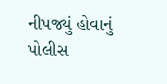નીપજ્યું હોવાનું પોલીસ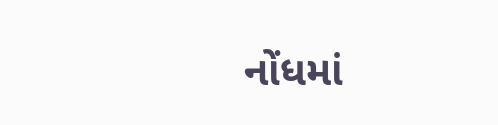નોંધમાં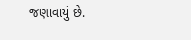જણાવાયું છે.